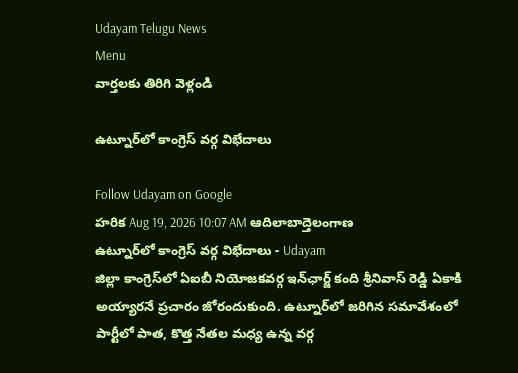Udayam Telugu News
Menu
వార్తలకు తిరిగి వెళ్లండి

ఉట్నూర్‌లో కాంగ్రెస్ వర్గ విభేదాలు

Follow Udayam on Google
హరిక Aug 19, 2026 10:07 AM ఆదిలాబాద్తెలంగాణ
ఉట్నూర్‌లో కాంగ్రెస్ వర్గ విభేదాలు - Udayam
జిల్లా కాంగ్రెస్‌లో ఏఐబీ నియోజకవర్గ ఇన్‌ఛార్జ్ కంది శ్రీనివాస్ రెడ్డి ఏకాకి అయ్యారనే ప్రచారం జోరందుకుంది. ఉట్నూర్‌లో జరిగిన సమావేశంలో పార్టీలో పాత, కొత్త నేతల మధ్య ఉన్న వర్గ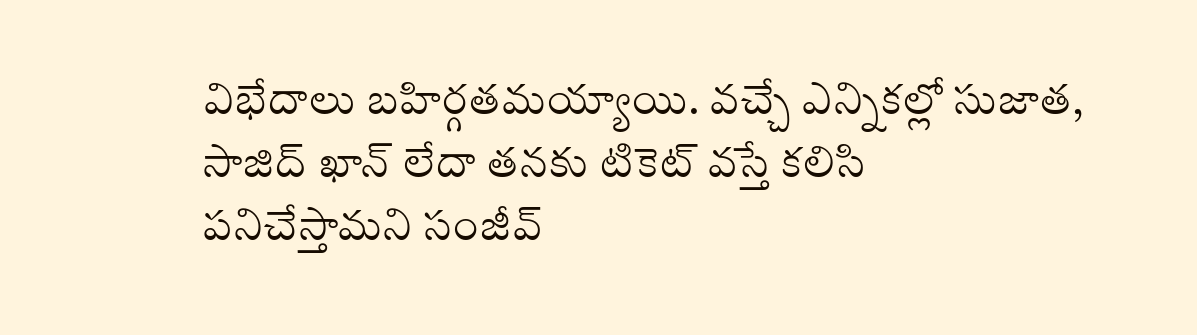విభేదాలు బహిర్గతమయ్యాయి. వచ్చే ఎన్నికల్లో సుజాత, సాజిద్ ఖాన్ లేదా తనకు టికెట్ వస్తే కలిసి పనిచేస్తామని సంజీవ్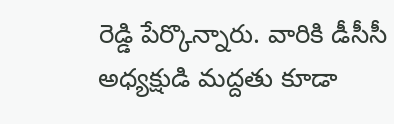రెడ్డి పేర్కొన్నారు. వారికి డీసీసీ అధ్యక్షుడి మద్దతు కూడా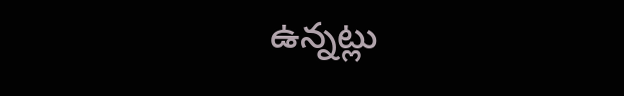ఉన్నట్లు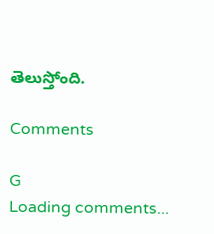తెలుస్తోంది.

Comments

G
Loading comments...